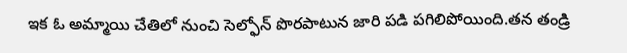ఇక ఓ అమ్మాయి చేతిలో నుంచి సెల్ఫోన్ పొరపాటున జారి పడి పగిలిపోయింది.తన తండ్రి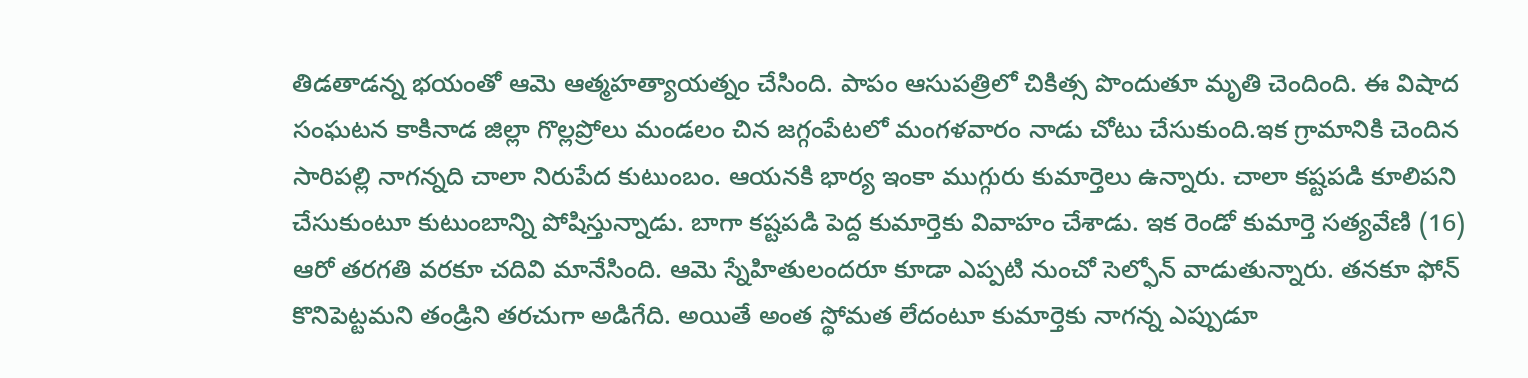తిడతాడన్న భయంతో ఆమె ఆత్మహత్యాయత్నం చేసింది. పాపం ఆసుపత్రిలో చికిత్స పొందుతూ మృతి చెందింది. ఈ విషాద సంఘటన కాకినాడ జిల్లా గొల్లప్రోలు మండలం చిన జగ్గంపేటలో మంగళవారం నాడు చోటు చేసుకుంది.ఇక గ్రామానికి చెందిన సారిపల్లి నాగన్నది చాలా నిరుపేద కుటుంబం. ఆయనకి భార్య ఇంకా ముగ్గురు కుమార్తెలు ఉన్నారు. చాలా కష్టపడి కూలిపని చేసుకుంటూ కుటుంబాన్ని పోషిస్తున్నాడు. బాగా కష్టపడి పెద్ద కుమార్తెకు వివాహం చేశాడు. ఇక రెండో కుమార్తె సత్యవేణి (16) ఆరో తరగతి వరకూ చదివి మానేసింది. ఆమె స్నేహితులందరూ కూడా ఎప్పటి నుంచో సెల్ఫోన్ వాడుతున్నారు. తనకూ ఫోన్ కొనిపెట్టమని తండ్రిని తరచుగా అడిగేది. అయితే అంత స్థోమత లేదంటూ కుమార్తెకు నాగన్న ఎప్పుడూ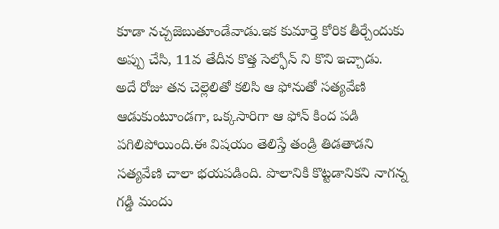కూడా నచ్చజెబుతూండేవాడు.ఇక కుమార్తె కోరిక తీర్చేందుకు అప్పు చేసి, 11వ తేదీన కొత్త సెల్ఫోన్ ని కొని ఇచ్చాడు.
అదే రోజు తన చెల్లెలితో కలిసి ఆ ఫోనుతో సత్యవేణి ఆడుకుంటూండగా, ఒక్కసారిగా ఆ ఫోన్ కింద పడి పగిలిపోయింది.ఈ విషయం తెలిస్తే తండ్రి తిడతాడని సత్యవేణి చాలా భయపడింది. పొలానికి కొట్టడానికని నాగన్న గడ్డి మందు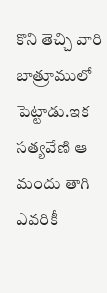కొని తెచ్చి వారి బాత్రూములో పెట్టాడు.ఇక సత్యవేణి ఆ మందు తాగి ఎవరికీ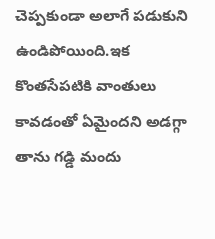చెప్పకుండా అలాగే పడుకుని ఉండిపోయింది.ఇక కొంతసేపటికి వాంతులు కావడంతో ఏమైందని అడగ్గా తాను గడ్డి మందు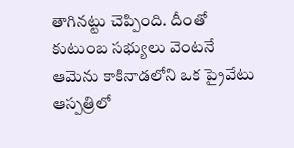తాగినట్టు చెప్పింది. దీంతో కుటుంబ సభ్యులు వెంటనే ఆమెను కాకినాడలోని ఒక ప్రైవేటు ఆస్పత్రిలో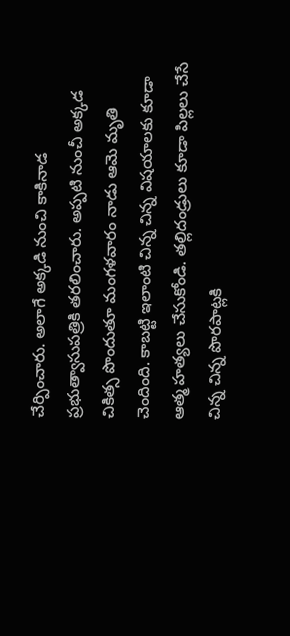చేర్పించారు. అలాగే అక్కడి నుంచి కాకినాడ ప్రభుత్వాసుపత్రికి తరలించారు. అప్పటి నుంచీ అక్కడ చికిత్స పొందుతూ మంగళవారం నాడు ఆమె మృతి చెందింది. కాబట్టి ఇలాంటి చిన్న చిన్న విషయాలకు కూడా ఆత్మ హత్యలు చేసుకోండి. తల్లిదండ్రులు కూడా పిల్లలు చేసే చిన్న చిన్న పొరపాట్లకి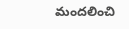మందలించి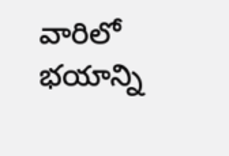వారిలో భయాన్ని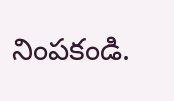నింపకండి.